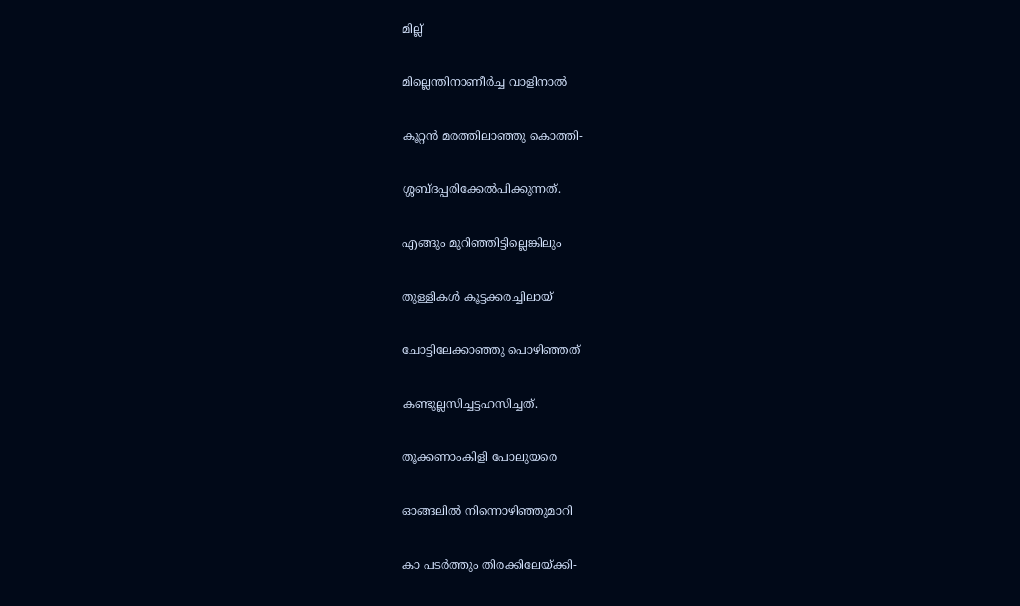മില്ല്

മില്ലെന്തിനാണീർച്ച വാളിനാൽ

കൂറ്റൻ മരത്തിലാഞ്ഞു കൊത്തി-

ശ്ശബ്ദപ്പരിക്കേൽപിക്കുന്നത്.

എങ്ങും മുറിഞ്ഞിട്ടില്ലെങ്കിലും

തുള്ളികൾ കൂട്ടക്കരച്ചിലായ്

ചോട്ടിലേക്കാഞ്ഞു പൊഴിഞ്ഞത്

കണ്ടുല്ലസിച്ചട്ടഹസിച്ചത്.

തൂക്കണാംകിളി പോലുയരെ

ഓങ്ങലിൽ നിന്നൊഴിഞ്ഞുമാറി

കാ പടർത്തും തിരക്കിലേയ്ക്കി-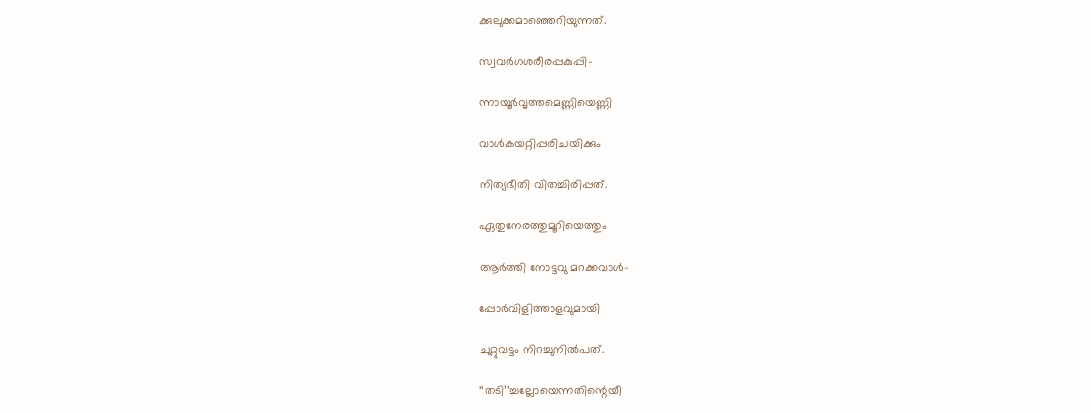ക്കുലുക്കമാഞ്ഞെറിയുന്നത്.

സ്വവർഗശരീരപ്പകുപ്പി-

ന്നായൂർവൃത്തമെണ്ണിയെണ്ണി

വാൾകയറ്റിപ്പരിചയിക്കും

നിത്യഭീതി വിതച്ചിരിപ്പത്.

ഏതുനേരത്തുമൂറിയെത്തും

ആർത്തി നോട്ടവു മറക്കവാൾ-

പ്പോർവിളിത്താളവുമായി

ചുറ്റുവട്ടം നിറച്ചുനിൽപത്.

‘‘തടി’’ച്ചല്ലോയെന്നതിന്റെയീ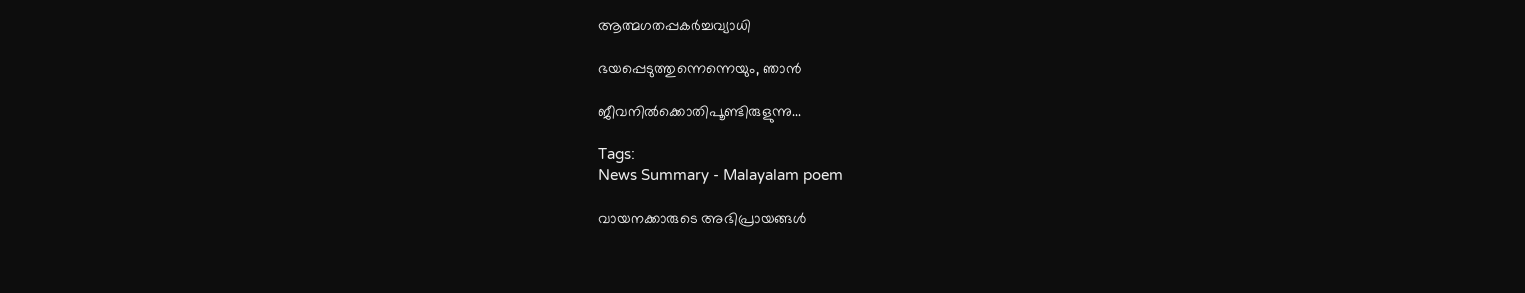ആത്മഗതപ്പകർച്ചവ്യാധി

ഭയപ്പെടുത്തുന്നെന്നെയും, ഞാൻ

ജീവനിൽക്കൊതിപൂണ്ടിരുളുന്നു...

Tags:
News Summary - Malayalam poem

വായനക്കാരുടെ അഭിപ്രായങ്ങള്‍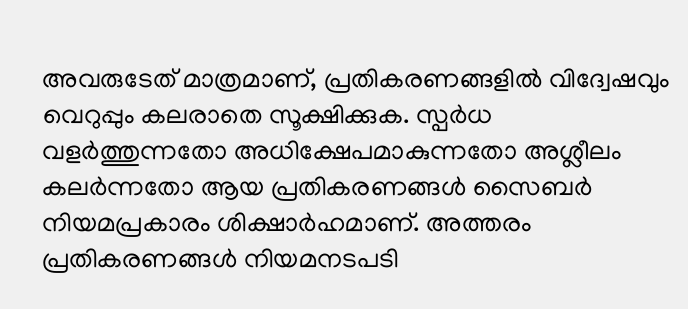അവരുടേത് മാത്രമാണ്, പ്രതികരണങ്ങളിൽ വിദ്വേഷവും വെറുപ്പും കലരാതെ സൂക്ഷിക്കുക. സ്പർധ വളർത്തുന്നതോ അധിക്ഷേപമാകുന്നതോ അശ്ലീലം കലർന്നതോ ആയ പ്രതികരണങ്ങൾ സൈബർ നിയമപ്രകാരം ശിക്ഷാർഹമാണ്. അത്തരം പ്രതികരണങ്ങൾ നിയമനടപടി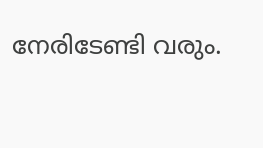നേരിടേണ്ടി വരും.